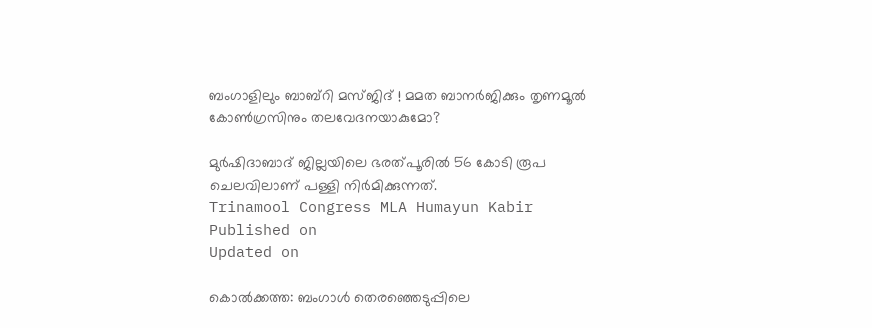ബംഗാളിലും ബാബ്റി മസ്‌ജിദ് ! മമത ബാനർജിക്കും തൃണമൂൽ കോൺഗ്രസിനും തലവേദനയാകുമോ?

മുർഷിദാബാദ് ജില്ലയിലെ ഭരത്പൂരിൽ 56 കോടി രൂപ ചെലവിലാണ് പള്ളി നിർമിക്കുന്നത്.
Trinamool Congress MLA Humayun Kabir
Published on
Updated on

കൊൽക്കത്ത: ബംഗാൾ തെരഞ്ഞെടുപ്പിലെ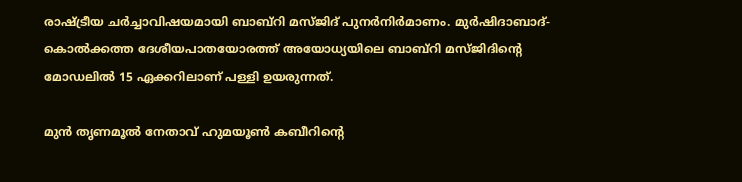രാഷ്ട്രീയ ചർച്ചാവിഷയമായി ബാബ്റി മസ്ജിദ് പുനർനിർമാണം. മുർഷിദാബാദ്-കൊൽക്കത്ത ദേശീയപാതയോരത്ത് അയോധ്യയിലെ ബാബ്റി മസ്ജിദിൻ്റെ മോഡലിൽ 15 ഏക്കറിലാണ് പള്ളി ഉയരുന്നത്.

മുൻ തൃണമൂൽ നേതാവ് ഹുമയൂൺ കബീറിൻ്റെ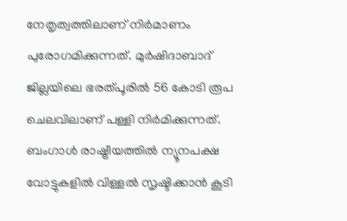നേതൃത്വത്തിലാണ് നിർമാണം പുരോഗമിക്കുന്നത്. മുർഷിദാബാദ് ജില്ലയിലെ ഭരത്പൂരിൽ 56 കോടി രൂപ ചെലവിലാണ് പള്ളി നിർമിക്കുന്നത്. ബംഗാൾ രാഷ്ട്രീയത്തിൽ ന്യൂനപക്ഷ വോട്ടുകളിൽ വിള്ളൽ സൃഷ്ടിക്കാൻ കൂടി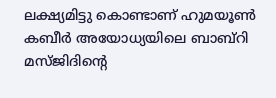ലക്ഷ്യമിട്ടു കൊണ്ടാണ് ഹുമയൂൺ കബീർ അയോധ്യയിലെ ബാബ്റി മസ്ജിദിൻ്റെ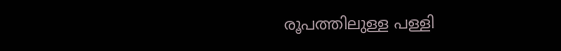രൂപത്തിലുള്ള പള്ളി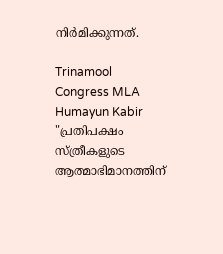നിർമിക്കുന്നത്.

Trinamool Congress MLA Humayun Kabir
"പ്രതിപക്ഷം സ്ത്രീകളുടെ ആത്മാഭിമാനത്തിന്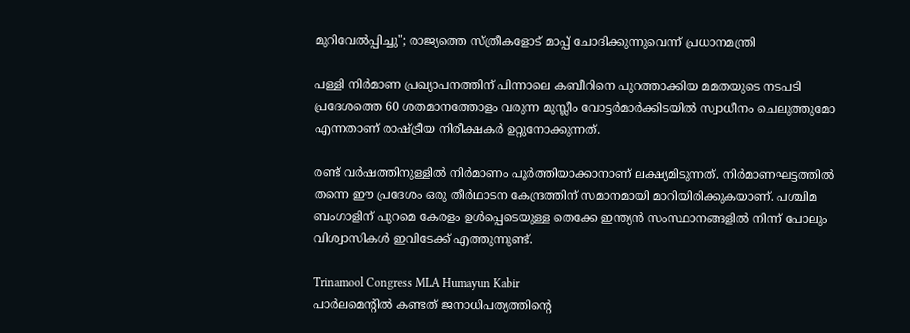മുറിവേല്‍പ്പിച്ചു"; രാജ്യത്തെ സ്ത്രീകളോട് മാപ്പ് ചോദിക്കുന്നുവെന്ന് പ്രധാനമന്ത്രി

പള്ളി നിർമാണ പ്രഖ്യാപനത്തിന് പിന്നാലെ കബീറിനെ പുറത്താക്കിയ മമതയുടെ നടപടി പ്രദേശത്തെ 60 ശതമാനത്തോളം വരുന്ന മുസ്ലീം വോട്ടർമാർക്കിടയിൽ സ്വാധീനം ചെലുത്തുമോ എന്നതാണ് രാഷ്‌ട്രീയ നിരീക്ഷകർ ഉറ്റുനോക്കുന്നത്.

രണ്ട് വർഷത്തിനുള്ളിൽ നിർമാണം പൂർത്തിയാക്കാനാണ് ലക്ഷ്യമിടുന്നത്. നിർമാണഘട്ടത്തിൽ തന്നെ ഈ പ്രദേശം ഒരു തീർഥാടന കേന്ദ്രത്തിന് സമാനമായി മാറിയിരിക്കുകയാണ്. പശ്ചിമ ബംഗാളിന് പുറമെ കേരളം ഉൾപ്പെടെയുള്ള തെക്കേ ഇന്ത്യൻ സംസ്ഥാനങ്ങളിൽ നിന്ന് പോലും വിശ്വാസികൾ ഇവിടേക്ക് എത്തുന്നുണ്ട്.

Trinamool Congress MLA Humayun Kabir
പാര്‍ലമെൻ്റില്‍ കണ്ടത് ജനാധിപത്യത്തിൻ്റെ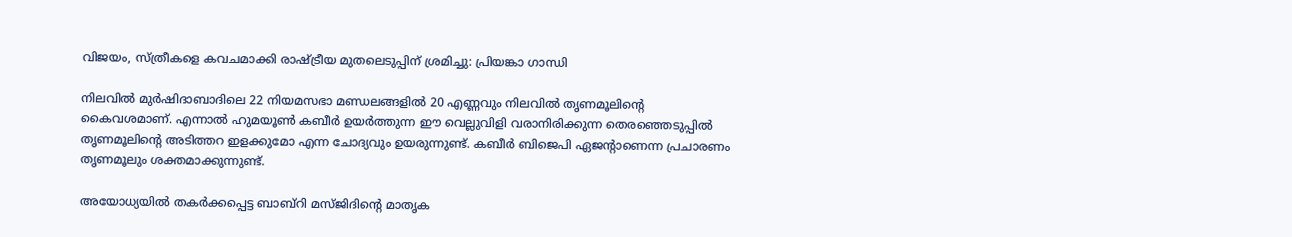വിജയം, സ്ത്രീകളെ കവചമാക്കി രാഷ്ട്രീയ മുതലെടുപ്പിന് ശ്രമിച്ചു: പ്രിയങ്കാ ഗാന്ധി

നിലവിൽ മുർഷിദാബാദിലെ 22 നിയമസഭാ മണ്ഡലങ്ങളിൽ 20 എണ്ണവും നിലവിൽ തൃണമൂലിൻ്റെ കൈവശമാണ്. എന്നാൽ ഹുമയൂൺ കബീർ ഉയർത്തുന്ന ഈ വെല്ലുവിളി വരാനിരിക്കുന്ന തെരഞ്ഞെടുപ്പിൽ തൃണമൂലിൻ്റെ അടിത്തറ ഇളക്കുമോ എന്ന ചോദ്യവും ഉയരുന്നുണ്ട്. കബീർ ബിജെപി ഏജൻ്റാണെന്ന പ്രചാരണം തൃണമൂലും ശക്തമാക്കുന്നുണ്ട്.

അയോധ്യയിൽ തകർക്കപ്പെട്ട ബാബ്റി മസ്ജിദിൻ്റെ മാതൃക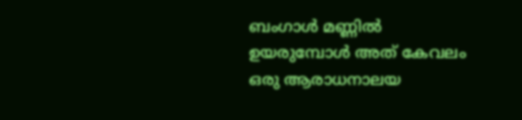ബംഗാൾ മണ്ണിൽ ഉയരുമ്പോൾ അത് കേവലം ഒരു ആരാധനാലയ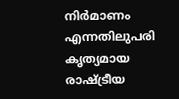നിർമാണം എന്നതിലുപരി കൃത്യമായ രാഷ്ട്രീയ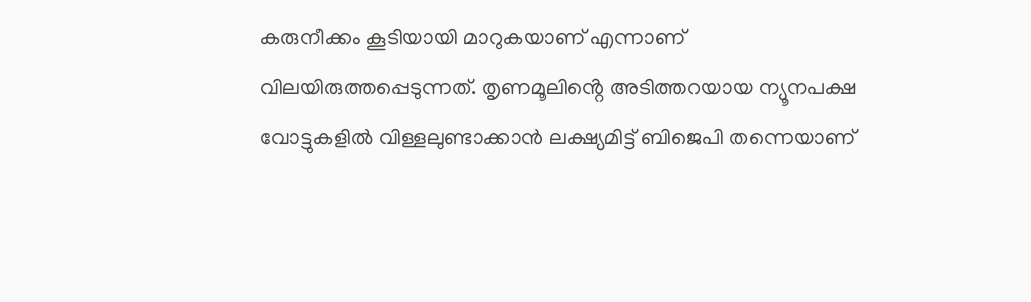കരുനീക്കം കൂടിയായി മാറുകയാണ് എന്നാണ് വിലയിരുത്തപ്പെടുന്നത്. തൃണമൂലിൻ്റെ അടിത്തറയായ ന്യൂനപക്ഷ വോട്ടുകളിൽ വിള്ളലുണ്ടാക്കാൻ ലക്ഷ്യമിട്ട് ബിജെപി തന്നെയാണ്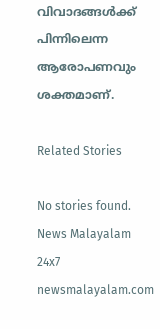വിവാദങ്ങൾക്ക് പിന്നിലെന്ന ആരോപണവും ശക്തമാണ്.

Related Stories

No stories found.
News Malayalam 24x7
newsmalayalam.com